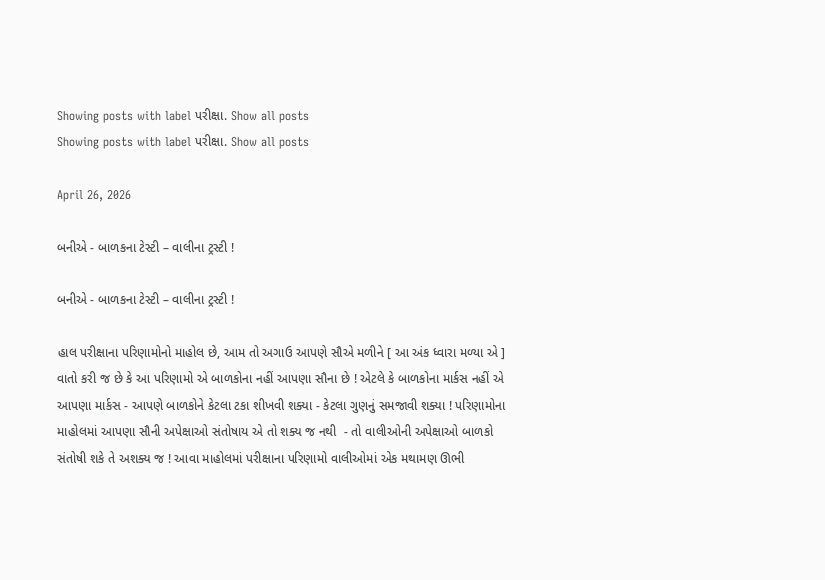Showing posts with label પરીક્ષા. Show all posts
Showing posts with label પરીક્ષા. Show all posts

April 26, 2026

બનીએ - બાળકના ટેસ્ટી – વાલીના ટ્રસ્ટી !

બનીએ - બાળકના ટેસ્ટી – વાલીના ટ્રસ્ટી !

હાલ પરીક્ષાના પરિણામોનો માહોલ છે, આમ તો અગાઉ આપણે સૌએ મળીને [ આ અંક ધ્વારા મળ્યા એ ] વાતો કરી જ છે કે આ પરિણામો એ બાળકોના નહીં આપણા સૌના છે ! એટલે કે બાળકોના માર્કસ નહીં એ આપણા માર્કસ - આપણે બાળકોને કેટલા ટકા શીખવી શક્યા - કેટલા ગુણનું સમજાવી શક્યા ! પરિણામોના માહોલમાં આપણા સૌની અપેક્ષાઓ સંતોષાય એ તો શક્ય જ નથી  - તો વાલીઓની અપેક્ષાઓ બાળકો સંતોષી શકે તે અશક્ય જ ! આવા માહોલમાં પરીક્ષાના પરિણામો વાલીઓમાં એક મથામણ ઊભી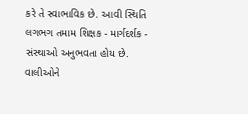કરે તે સ્વાભાવિક છે. આવી સ્થિતિ લગભગ તમામ શિક્ષક - માર્ગદર્શક - સંસ્થાઓ અનુભવતા હોય છે. વાલીઓને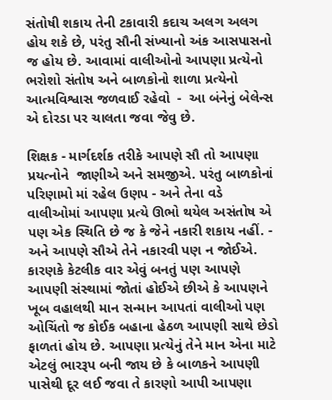સંતોષી શકાય તેની ટકાવારી કદાચ અલગ અલગ હોય શકે છે, પરંતુ સૌની સંખ્યાનો અંક આસપાસનો જ હોય છે. આવામાં વાલીઓનો આપણા પ્રત્યેનો ભરોશો સંતોષ અને બાળકોનો શાળા પ્રત્યેનો આત્મવિશ્વાસ જળવાઈ રહેવો  -  આ બંનેનું બેલેન્સ એ દોરડા પર ચાલતા જવા જેવુ છે.

શિક્ષક - માર્ગદર્શક તરીકે આપણે સૌ તો આપણા પ્રયત્નોને  જાણીએ અને સમજીએ. પરંતુ બાળકોનાં પરિણામો માં રહેલ ઉણપ - અને તેના વડે વાલીઓમાં આપણા પ્રત્યે ઊભો થયેલ અસંતોષ એ પણ એક સ્થિતિ છે જ કે જેને નકારી શકાય નહીં. - અને આપણે સૌએ તેને નકારવી પણ ન જોઈએ. કારણકે કેટલીક વાર એવું બનતું પણ આપણે આપણી સંસ્થામાં જોતાં હોઈએ છીએ કે આપણને ખૂબ વહાલથી માન સન્માન આપતાં વાલીઓ પણ ઓચિંતો જ કોઈક બહાના હેઠળ આપણી સાથે છેડો ફાળતાં હોય છે. આપણા પ્રત્યેનું તેને માન એના માટે એટલું ભારરૂપ બની જાય છે કે બાળકને આપણી પાસેથી દૂર લઈ જવા તે કારણો આપી આપણા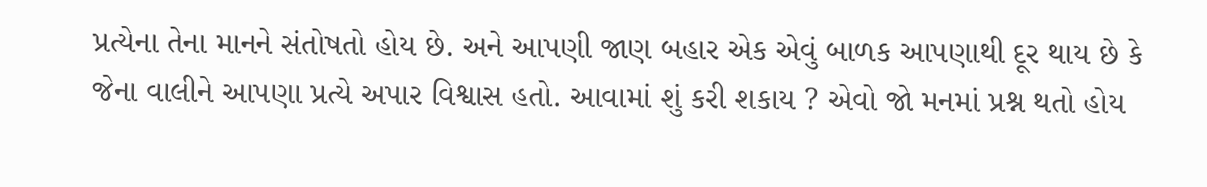પ્રત્યેના તેના માનને સંતોષતો હોય છે. અને આપણી જાણ બહાર એક એવું બાળક આપણાથી દૂર થાય છે કે જેના વાલીને આપણા પ્રત્યે અપાર વિશ્વાસ હતો. આવામાં શું કરી શકાય ? એવો જો મનમાં પ્રશ્ન થતો હોય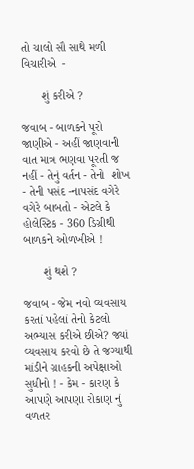તો ચાલો સૌ સાથે મળી વિચારીએ  -

      શું કરીએ ?

જવાબ - બાળકને પૂરો જાણીએ - અહીં જાણવાની વાત માત્ર ભણવા પૂરતી જ નહીં - તેનું વર્તન - તેનો  શોખ - તેની પસંદ -નાપસંદ વગેરે વગેરે બાબતો - એટલે કે હોલેસ્ટિક - 360 ડિગ્રીથી બાળકને ઓળખીએ !

      શું થશે ?

જવાબ - જેમ નવો વ્યવસાય કરતાં પહેલાં તેનો કેટલો અભ્યાસ કરીએ છીએ? જ્યાં વ્યવસાય કરવો છે તે જગ્યાથી માંડીને ગ્રાહકની અપેક્ષાઓ સુધીનો ! - કેમ - કારણ કે આપણે આપણા રોકાણ નું વળતર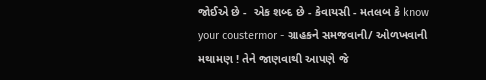જોઈએ છે -  એક શબ્દ છે - કેવાયસી - મતલબ કે know your coustermor - ગ્રાહકને સમજવાની/ ઓળખવાની  મથામણ ! તેને જાણવાથી આપણે જે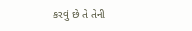કરવું છે તે તેની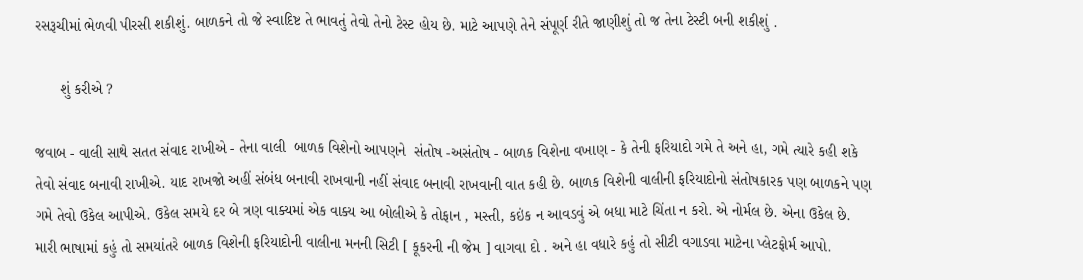રસરૂચીમાં ભેળવી પીરસી શકીશું. બાળકને તો જે સ્વાદિષ્ટ તે ભાવતું તેવો તેનો ટેસ્ટ હોય છે. માટે આપણે તેને સંપૂર્ણ રીતે જાણીશું તો જ તેના ટેસ્ટી બની શકીશું .

      શું કરીએ ?

જવાબ - વાલી સાથે સતત સંવાદ રાખીએ - તેના વાલી  બાળક વિશેનો આપણને  સંતોષ -અસંતોષ - બાળક વિશેના વખાણ - કે તેની ફરિયાદો ગમે તે અને હા, ગમે ત્યારે કહી શકે તેવો સંવાદ બનાવી રાખીએ. યાદ રાખજો અહીં સંબંધ બનાવી રાખવાની નહીં સંવાદ બનાવી રાખવાની વાત કહી છે. બાળક વિશેની વાલીની ફરિયાદોનો સંતોષકારક પણ બાળકને પણ ગમે તેવો ઉકેલ આપીએ. ઉકેલ સમયે દર બે ત્રણ વાક્યમાં એક વાક્ય આ બોલીએ કે તોફાન , મસ્તી, કઇંક ન આવડવું એ બધા માટે ચિંતા ન કરો. એ નોર્મલ છે. એના ઉકેલ છે. મારી ભાષામાં કહું તો સમયાંતરે બાળક વિશેની ફરિયાદોની વાલીના મનની સિટી [ કૂકરની ની જેમ ] વાગવા દો . અને હા વધારે કહું તો સીટી વગાડવા માટેના પ્લેટફોર્મ આપો.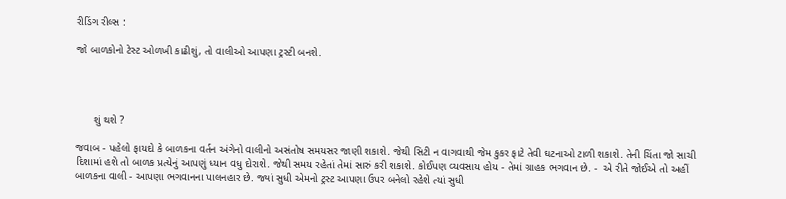રીડિંગ રીલ્સ :

જો બાળકોનો ટેસ્ટ ઓળખી કાઢીશું, તો વાલીઓ આપણા ટ્રસ્ટી બનશે.




      શું થશે ?

જવાબ - પહેલો ફાયદો કે બાળકના વર્તન અંગેનો વાલીનો અસંતોષ સમયસર જાણી શકાશે. જેથી સિટી ન વાગવાથી જેમ કુકર ફાટે તેવી ઘટનાઓ ટાળી શકાશે. તેની ચિંતા જો સાચી દિશામાં હશે તો બાળક પ્રત્યેનું આપણું ધ્યાન વધુ દોરાશે. જેથી સમય રહેતાં તેમાં સારું કરી શકાશે. કોઈપણ વ્યવસાય હોય - તેમાં ગ્રાહક ભગવાન છે. -  એ રીતે જોઈએ તો અહીં બાળકના વાલી - આપણા ભગવાનના પાલનહાર છે. જ્યાં સુધી એમનો ટ્રસ્ટ આપણા ઉપર બનેલો રહેશે ત્યાં સુધી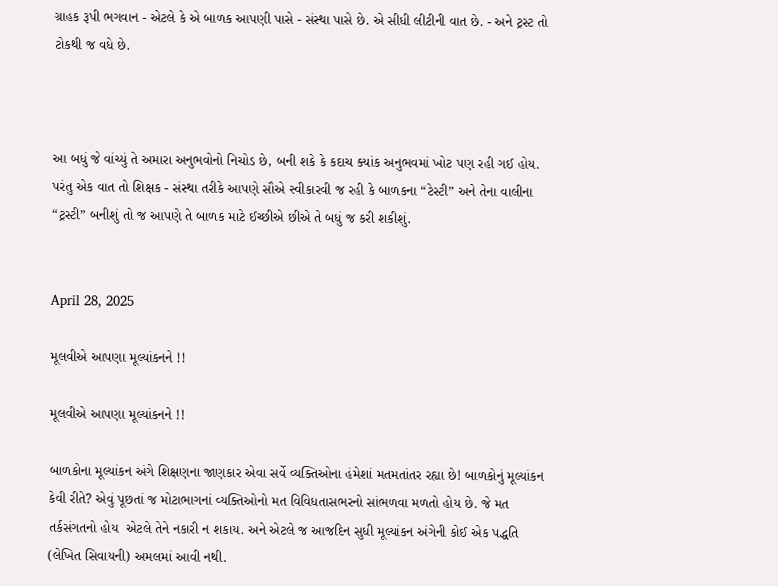ગ્રાહક રૂપી ભગવાન - એટલે કે એ બાળક આપણી પાસે - સંસ્થા પાસે છે. એ સીધી લીટીની વાત છે. - અને ટ્રસ્ટ તો ટોકથી જ વધે છે.



આ બધું જે વાંચ્યું તે અમારા અનુભવોનો નિચોડ છે, બની શકે કે કદાચ ક્યાંક અનુભવમાં ખોટ પણ રહી ગઈ હોય. પરંતુ એક વાત તો શિક્ષક - સંસ્થા તરીકે આપણે સૌએ સ્વીકારવી જ રહી કે બાળકના “ટેસ્ટી” અને તેના વાલીના “ટ્રસ્ટી” બનીશું તો જ આપણે તે બાળક માટે ઈચ્છીએ છીએ તે બધું જ કરી શકીશું.


April 28, 2025

મૂલવીએ આપણા મૂલ્યાંકનને !!

મૂલવીએ આપણા મૂલ્યાંકનને !!

બાળકોના મૂલ્યાંકન અંગે શિક્ષણના જાણકાર એવા સર્વે વ્યક્તિઓના હંમેશાં મતમતાંતર રહ્યા છે! બાળકોનું મૂલ્યાંકન કેવી રીતે? એવું પૂછતાં જ મોટાભાગનાં વ્યક્તિઓનો મત વિવિધતાસભરનો સાંભળવા મળતો હોય છે. જે મત તર્કસંગતનો હોય  એટલે તેને નકારી ન શકાય. અને એટલે જ આજદિન સુધી મૂલ્યાંકન અંગેની કોઈ એક પદ્ધતિ (લેખિત સિવાયની) અમલમાં આવી નથી.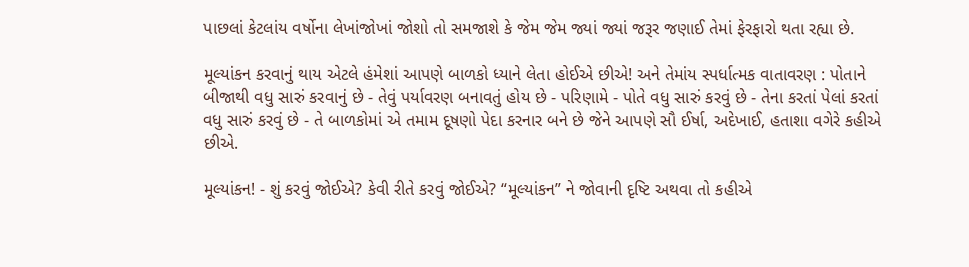પાછલાં કેટલાંય વર્ષોના લેખાંજોખાં જોશો તો સમજાશે કે જેમ જેમ જ્યાં જ્યાં જરૂર જણાઈ તેમાં ફેરફારો થતા રહ્યા છે.

મૂલ્યાંકન કરવાનું થાય એટલે હંમેશાં આપણે બાળકો ધ્યાને લેતા હોઈએ છીએ! અને તેમાંય સ્પર્ધાત્મક વાતાવરણ : પોતાને બીજાથી વધુ સારું કરવાનું છે - તેવું પર્યાવરણ બનાવતું હોય છે - પરિણામે - પોતે વધુ સારું કરવું છે - તેના કરતાં પેલાં કરતાં વધુ સારું કરવું છે - તે બાળકોમાં એ તમામ દૂષણો પેદા કરનાર બને છે જેને આપણે સૌ ઈર્ષા, અદેખાઈ, હતાશા વગેરે કહીએ છીએ.

મૂલ્યાંકન! - શું કરવું જોઈએ? કેવી રીતે કરવું જોઈએ? “મૂલ્યાંકન” ને જોવાની દૃષ્ટિ અથવા તો કહીએ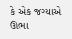કે એક જગ્યાએ ઊભા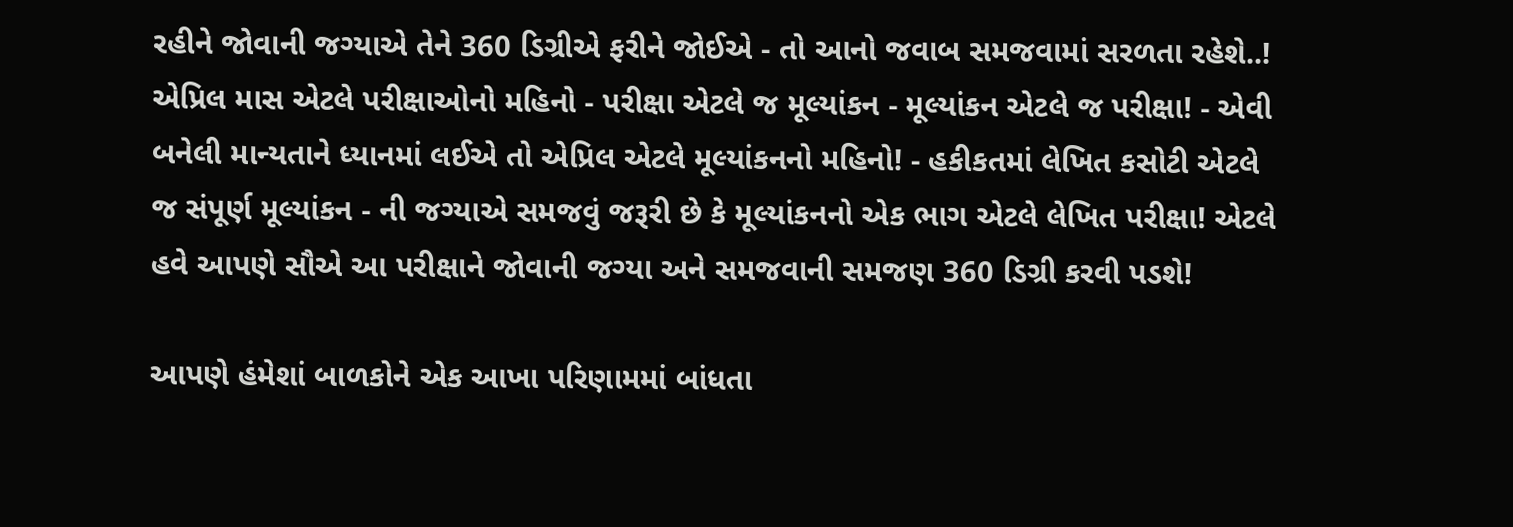રહીને જોવાની જગ્યાએ તેને 360 ડિગ્રીએ ફરીને જોઈએ - તો આનો જવાબ સમજવામાં સરળતા રહેશે..! એપ્રિલ માસ એટલે પરીક્ષાઓનો મહિનો - પરીક્ષા એટલે જ મૂલ્યાંકન - મૂલ્યાંકન એટલે જ પરીક્ષા! - એવી બનેલી માન્યતાને ધ્યાનમાં લઈએ તો એપ્રિલ એટલે મૂલ્યાંકનનો મહિનો! - હકીકતમાં લેખિત કસોટી એટલે જ સંપૂર્ણ મૂલ્યાંકન - ની જગ્યાએ સમજવું જરૂરી છે કે મૂલ્યાંકનનો એક ભાગ એટલે લેખિત પરીક્ષા! એટલે હવે આપણે સૌએ આ પરીક્ષાને જોવાની જગ્યા અને સમજવાની સમજણ 360 ડિગ્રી કરવી પડશે!

આપણે હંમેશાં બાળકોને એક આખા પરિણામમાં બાંધતા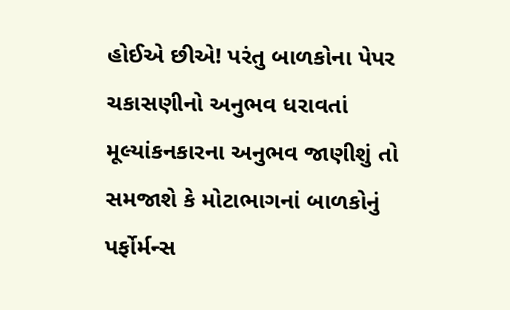હોઈએ છીએ! પરંતુ બાળકોના પેપર ચકાસણીનો અનુભવ ધરાવતાં મૂલ્યાંકનકારના અનુભવ જાણીશું તો સમજાશે કે મોટાભાગનાં બાળકોનું પર્ફોર્મન્સ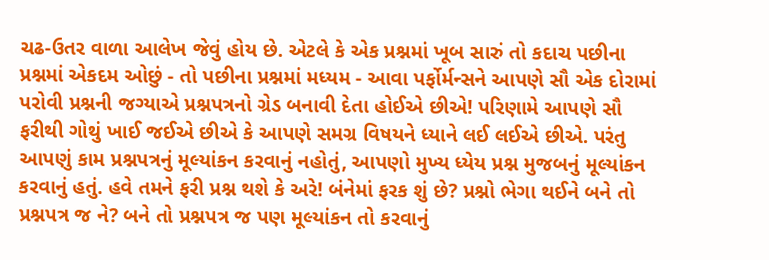ચઢ-ઉતર વાળા આલેખ જેવું હોય છે. એટલે કે એક પ્રશ્નમાં ખૂબ સારું તો કદાચ પછીના પ્રશ્નમાં એકદમ ઓછું - તો પછીના પ્રશ્નમાં મધ્યમ - આવા પર્ફોર્મન્સને આપણે સૌ એક દોરામાં પરોવી પ્રશ્નની જગ્યાએ પ્રશ્નપત્રનો ગ્રેડ બનાવી દેતા હોઈએ છીએ! પરિણામે આપણે સૌ ફરીથી ગોથું ખાઈ જઈએ છીએ કે આપણે સમગ્ર વિષયને ધ્યાને લઈ લઈએ છીએ. પરંતુ આપણું કામ પ્રશ્નપત્રનું મૂલ્યાંકન કરવાનું નહોતું, આપણો મુખ્ય ધ્યેય પ્રશ્ન મુજબનું મૂલ્યાંકન કરવાનું હતું. હવે તમને ફરી પ્રશ્ન થશે કે અરે! બંનેમાં ફરક શું છે? પ્રશ્નો ભેગા થઈને બને તો પ્રશ્નપત્ર જ ને? બને તો પ્રશ્નપત્ર જ પણ મૂલ્યાંકન તો કરવાનું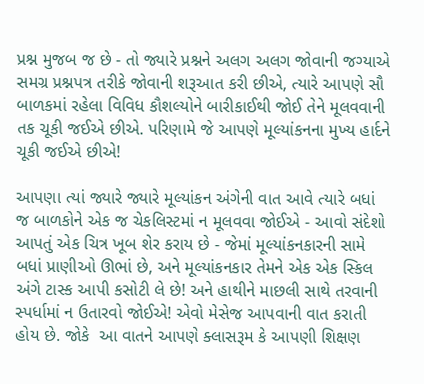પ્રશ્ન મુજબ જ છે - તો જ્યારે પ્રશ્નને અલગ અલગ જોવાની જગ્યાએ સમગ્ર પ્રશ્નપત્ર તરીકે જોવાની શરૂઆત કરી છીએ, ત્યારે આપણે સૌ બાળકમાં રહેલા વિવિધ કૌશલ્યોને બારીકાઈથી જોઈ તેને મૂલવવાની તક ચૂકી જઈએ છીએ. પરિણામે જે આપણે મૂલ્યાંકનના મુખ્ય હાર્દને ચૂકી જઈએ છીએ!

આપણા ત્યાં જ્યારે જ્યારે મૂલ્યાંકન અંગેની વાત આવે ત્યારે બધાં જ બાળકોને એક જ ચેકલિસ્ટમાં ન મૂલવવા જોઈએ - આવો સંદેશો આપતું એક ચિત્ર ખૂબ શેર કરાય છે - જેમાં મૂલ્યાંકનકારની સામે બધાં પ્રાણીઓ ઊભાં છે, અને મૂલ્યાંકનકાર તેમને એક એક સ્કિલ અંગે ટાસ્ક આપી કસોટી લે છે! અને હાથીને માછલી સાથે તરવાની સ્પર્ધામાં ન ઉતારવો જોઈએ! એવો મેસેજ આપવાની વાત કરાતી હોય છે. જોકે  આ વાતને આપણે ક્લાસરૂમ કે આપણી શિક્ષણ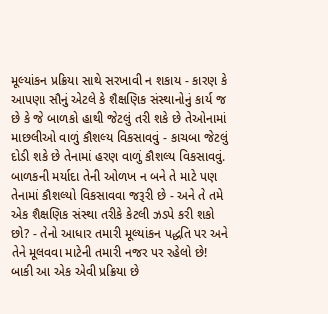મૂલ્યાંકન પ્રક્રિયા સાથે સરખાવી ન શકાય - કારણ કે આપણા સૌનું એટલે કે શૈક્ષણિક સંસ્થાનોનું કાર્ય જ છે કે જે બાળકો હાથી જેટલું તરી શકે છે તેઓનામાં માછલીઓ વાળું કૌશલ્ય વિકસાવવું - કાચબા જેટલું દોડી શકે છે તેનામાં હરણ વાળું કૌશલ્ય વિકસાવવું. બાળકની મર્યાદા તેની ઓળખ ન બને તે માટે પણ તેનામાં કૌશલ્યો વિકસાવવા જરૂરી છે - અને તે તમે એક શૈક્ષણિક સંસ્થા તરીકે કેટલી ઝડપે કરી શકો છો? - તેનો આધાર તમારી મૂલ્યાંકન પદ્ધતિ પર અને તેને મૂલવવા માટેની તમારી નજર પર રહેલો છે! બાકી આ એક એવી પ્રક્રિયા છે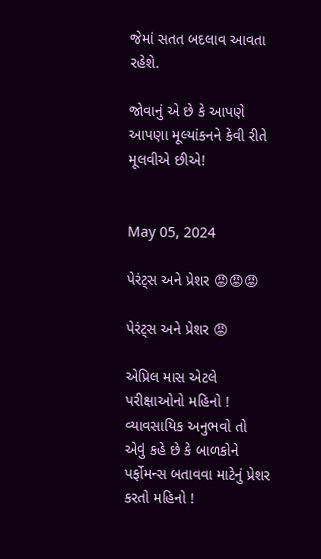જેમાં સતત બદલાવ આવતા રહેશે.

જોવાનું એ છે કે આપણે આપણા મૂલ્યાંકનને કેવી રીતે મૂલવીએ છીએ!


May 05, 2024

પેરંટ્સ અને પ્રેશર 😡😡😡

પેરંટ્સ અને પ્રેશર 😡

એપ્રિલ માસ એટલે પરીક્ષાઓનો મહિનો ! વ્યાવસાયિક અનુભવો તો એવું કહે છે કે બાળકોને પર્ફોમન્સ બતાવવા માટેનું પ્રેશર કરતો મહિનો !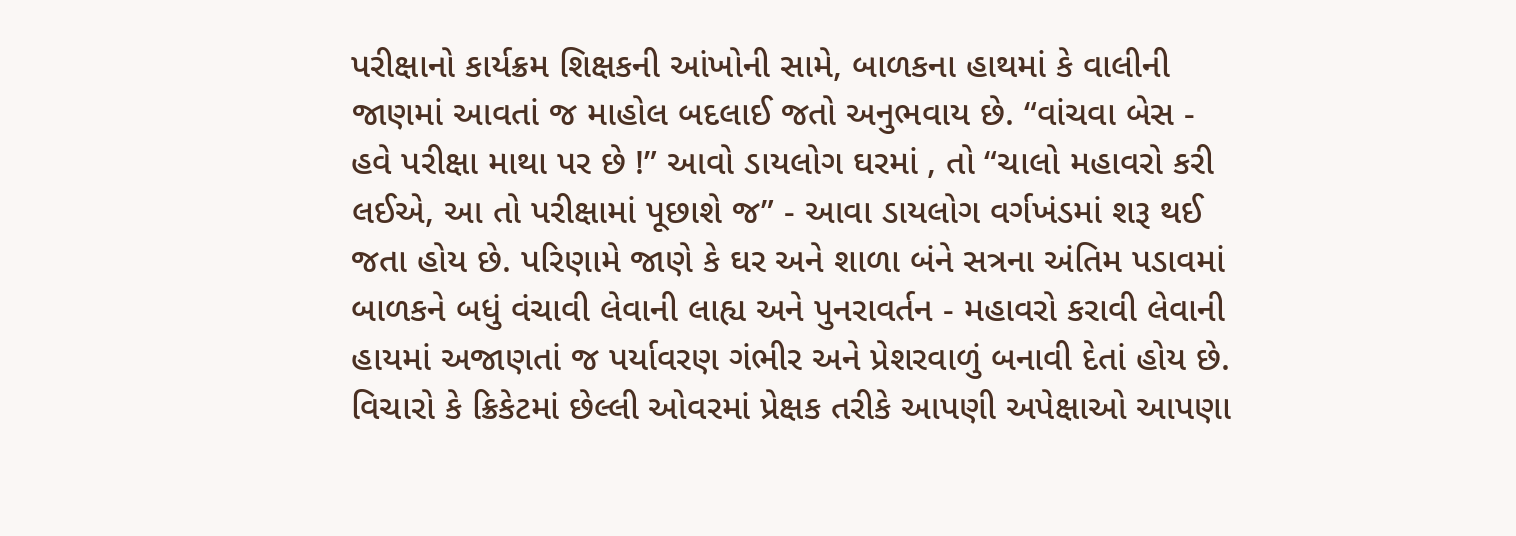પરીક્ષાનો કાર્યક્રમ શિક્ષકની આંખોની સામે, બાળકના હાથમાં કે વાલીની જાણમાં આવતાં જ માહોલ બદલાઈ જતો અનુભવાય છે. “વાંચવા બેસ - હવે પરીક્ષા માથા પર છે !” આવો ડાયલોગ ઘરમાં , તો “ચાલો મહાવરો કરી લઈએ, આ તો પરીક્ષામાં પૂછાશે જ” - આવા ડાયલોગ વર્ગખંડમાં શરૂ થઈ જતા હોય છે. પરિણામે જાણે કે ઘર અને શાળા બંને સત્રના અંતિમ પડાવમાં બાળકને બધું વંચાવી લેવાની લાહ્ય અને પુનરાવર્તન - મહાવરો કરાવી લેવાની હાયમાં અજાણતાં જ પર્યાવરણ ગંભીર અને પ્રેશરવાળું બનાવી દેતાં હોય છે. વિચારો કે ક્રિકેટમાં છેલ્લી ઓવરમાં પ્રેક્ષક તરીકે આપણી અપેક્ષાઓ આપણા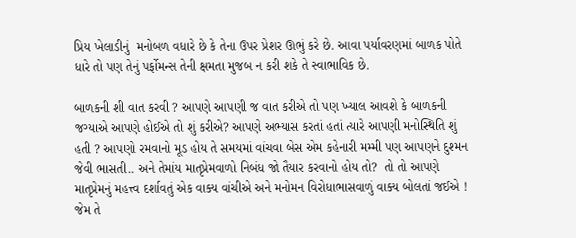પ્રિય ખેલાડીનું  મનોબળ વધારે છે કે તેના ઉપર પ્રેશર ઊભું કરે છે. આવા પર્યાવરણમાં બાળક પોતે ધારે તો પણ તેનું પર્ફોમન્સ તેની ક્ષમતા મુજબ ન કરી શકે તે સ્વાભાવિક છે.

બાળકની શી વાત કરવી ? આપણે આપણી જ વાત કરીએ તો પણ ખ્યાલ આવશે કે બાળકની જગ્યાએ આપણે હોઈએ તો શું કરીએ? આપણે અભ્યાસ કરતાં હતાં ત્યારે આપણી મનોસ્થિતિ શું હતી ? આપણો રમવાનો મૂડ હોય તે સમયમાં વાંચવા બેસ એમ કહેનારી મમ્મી પણ આપણને દુશ્મન જેવી ભાસતી.. અને તેમાંય માતૃપ્રેમવાળો નિબંધ જો તૈયાર કરવાનો હોય તો?  તો તો આપણે માતૃપ્રેમનું મહત્ત્વ દર્શાવતું એક વાક્ય વાંચીએ અને મનોમન વિરોધાભાસવાળું વાક્ય બોલતાં જઈએ ! જેમ તે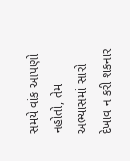સમયે વાંક આપણો નહોતો, તેમ અભ્યાસમાં સારો દેખાવ ન કરી શકનાર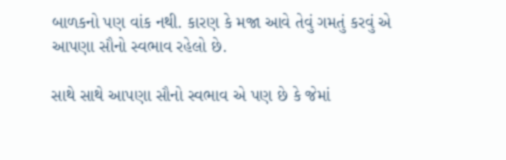બાળકનો પણ વાંક નથી. કારણ કે મજા આવે તેવું ગમતું કરવું એ આપણા સૌનો સ્વભાવ રહેલો છે.

સાથે સાથે આપણા સૌનો સ્વભાવ એ પણ છે કે જેમાં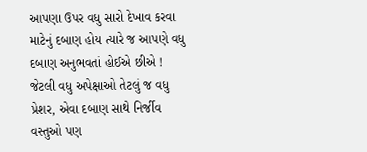આપણા ઉપર વધુ સારો દેખાવ કરવા માટેનું દબાણ હોય ત્યારે જ આપણે વધુ દબાણ અનુભવતાં હોઈએ છીએ ! જેટલી વધુ અપેક્ષાઓ તેટલું જ વધુ પ્રેશર, એવા દબાણ સાથે નિર્જીવ વસ્તુઓ પણ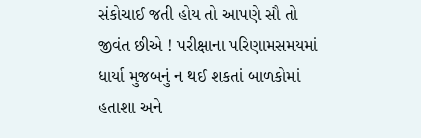સંકોચાઈ જતી હોય તો આપણે સૌ તો જીવંત છીએ ! પરીક્ષાના પરિણામસમયમાં ધાર્યા મુજબનું ન થઈ શકતાં બાળકોમાં હતાશા અને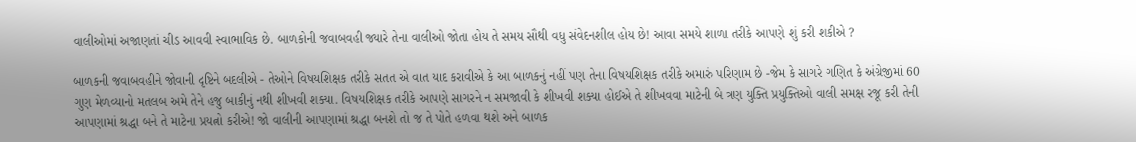વાલીઓમાં અજાણતાં ચીડ આવવી સ્વાભાવિક છે. બાળકોની જવાબવહી જ્યારે તેના વાલીઓ જોતા હોય તે સમય સૌથી વધુ સંવેદનશીલ હોય છે! આવા સમયે શાળા તરીકે આપણે શું કરી શકીએ ?

બાળકની જવાબવહીને જોવાની દૃષ્ટિને બદલીએ - તેઓને વિષયશિક્ષક તરીકે સતત એ વાત યાદ કરાવીએ કે આ બાળકનું નહીં પણ તેના વિષયશિક્ષક તરીકે અમારું પરિણામ છે -જેમ કે સાગરે ગણિત કે અંગ્રેજીમાં 60 ગુણ મેળવ્યાનો મતલબ અમે તેને હજુ બાકીનું નથી શીખવી શક્યા. વિષયશિક્ષક તરીકે આપણે સાગરને ન સમજાવી કે શીખવી શક્યા હોઈએ તે શીખવવા માટેની બે ત્રણ યુક્તિ પ્રયુક્તિઓ વાલી સમક્ષ રજૂ કરી તેની આપણામાં શ્રદ્ધા બને તે માટેના પ્રયત્નો કરીએ! જો વાલીની આપણામાં શ્રદ્ધા બનશે તો જ તે પોતે હળવા થશે અને બાળક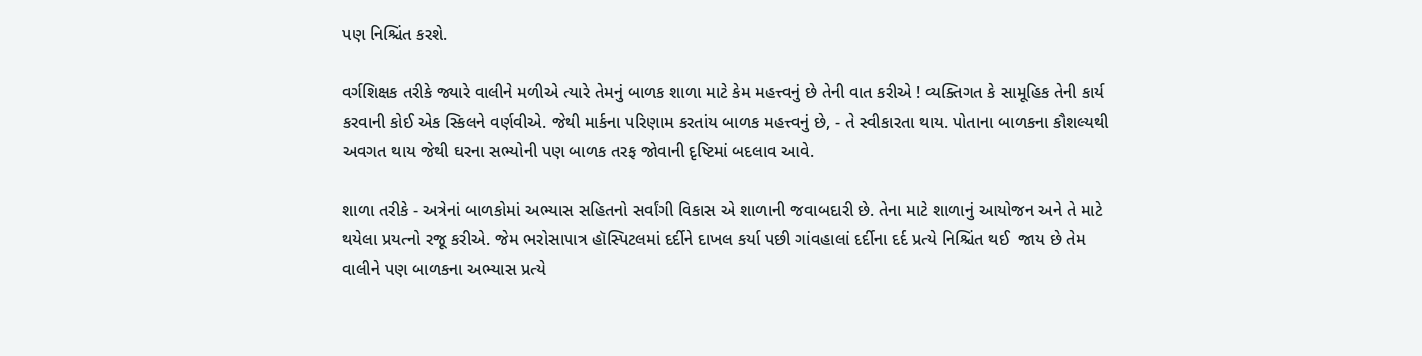પણ નિશ્ચિંત કરશે.

વર્ગશિક્ષક તરીકે જ્યારે વાલીને મળીએ ત્યારે તેમનું બાળક શાળા માટે કેમ મહત્ત્વનું છે તેની વાત કરીએ ! વ્યક્તિગત કે સામૂહિક તેની કાર્ય કરવાની કોઈ એક સ્કિલને વર્ણવીએ. જેથી માર્કના પરિણામ કરતાંય બાળક મહત્ત્વનું છે, - તે સ્વીકારતા થાય. પોતાના બાળકના કૌશલ્યથી અવગત થાય જેથી ઘરના સભ્યોની પણ બાળક તરફ જોવાની દૃષ્ટિમાં બદલાવ આવે.

શાળા તરીકે - અત્રેનાં બાળકોમાં અભ્યાસ સહિતનો સર્વાંગી વિકાસ એ શાળાની જવાબદારી છે. તેના માટે શાળાનું આયોજન અને તે માટે થયેલા પ્રયત્નો રજૂ કરીએ. જેમ ભરોસાપાત્ર હૉસ્પિટલમાં દર્દીને દાખલ કર્યા પછી ગાંવહાલાં દર્દીના દર્દ પ્રત્યે નિશ્ચિંત થઈ  જાય છે તેમ વાલીને પણ બાળકના અભ્યાસ પ્રત્યે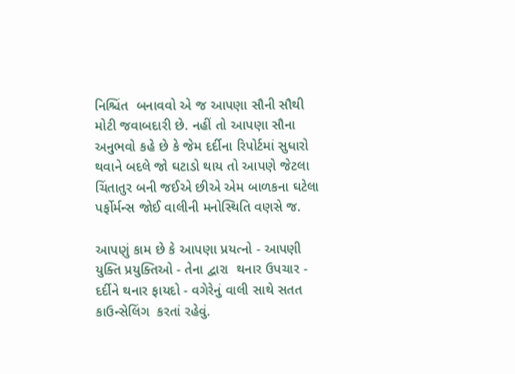નિશ્ચિંત  બનાવવો એ જ આપણા સૌની સૌથી મોટી જવાબદારી છે. નહીં તો આપણા સૌના અનુભવો કહે છે કે જેમ દર્દીના રિપોર્ટમાં સુધારો થવાને બદલે જો ઘટાડો થાય તો આપણે જેટલા ચિંતાતુર બની જઈએ છીએ એમ બાળકના ઘટેલા પર્ફોર્મન્સ જોઈ વાલીની મનોસ્થિતિ વણસે જ.

આપણું કામ છે કે આપણા પ્રયત્નો - આપણી યુક્તિ પ્રયુક્તિઓ - તેના દ્વારા  થનાર ઉપચાર - દર્દીને થનાર ફાયદો - વગેરેનું વાલી સાથે સતત કાઉન્સેલિંગ  કરતાં રહેવું.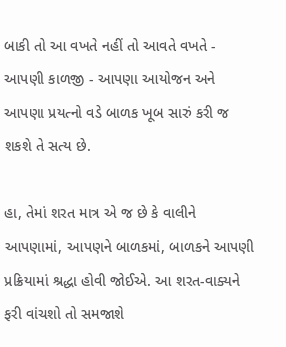બાકી તો આ વખતે નહીં તો આવતે વખતે - આપણી કાળજી - આપણા આયોજન અને આપણા પ્રયત્નો વડે બાળક ખૂબ સારું કરી જ શકશે તે સત્ય છે.

હા, તેમાં શરત માત્ર એ જ છે કે વાલીને આપણામાં, આપણને બાળકમાં, બાળકને આપણી પ્રક્રિયામાં શ્રદ્ધા હોવી જોઈએ. આ શરત-વાક્યને ફરી વાંચશો તો સમજાશે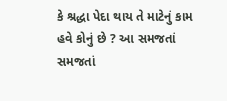કે શ્રદ્ધા પેદા થાય તે માટેનું કામ હવે કોનું છે ? આ સમજતાં સમજતાં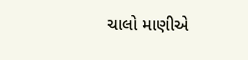ચાલો માણીએ